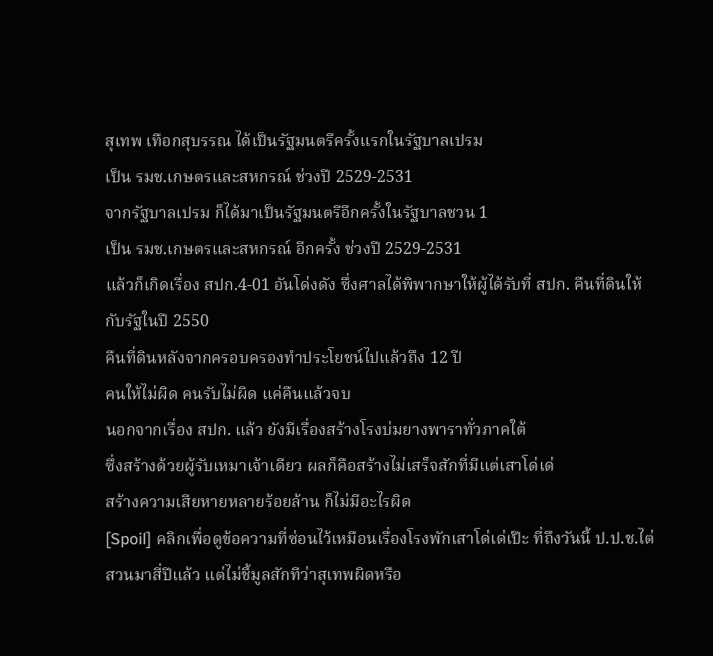สุเทพ เทือกสุบรรณ ได้เป็นรัฐมนตรีครั้งแรกในรัฐบาลเปรม
เป็น รมช.เกษตรและสหกรณ์ ช่วงปี 2529-2531
จากรัฐบาลเปรม ก็ได้มาเป็นรัฐมนตรีอีกครั้งในรัฐบาลชวน 1
เป็น รมช.เกษตรและสหกรณ์ อีกครั้ง ช่วงปี 2529-2531
แล้วก็เกิดเรื่อง สปก.4-01 อันโด่งดัง ซึ่งศาลได้พิพากษาให้ผู้ได้รับที่ สปก. คืนที่ดินให้กับรัฐในปี 2550
คืนที่ดินหลังจากครอบครองทำประโยชน์ไปแล้วถึง 12 ปี
คนให้ไม่ผิด คนรับไม่ผิด แค่คืนแล้วจบ
นอกจากเรื่อง สปก. แล้ว ยังมีเรื่องสร้างโรงบ่มยางพาราทั่วภาคใต้
ซึ่งสร้างด้วยผู้รับเหมาเจ้าเดียว ผลก็คือสร้างไม่เสร็จสักที่มีแต่เสาโด่เด่
สร้างความเสียหายหลายร้อยล้าน ก็ไม่มีอะไรผิด
[Spoil] คลิกเพื่อดูข้อความที่ซ่อนไว้เหมือนเรื่องโรงพักเสาโด่เด่เป๊ะ ที่ถึงวันนี้ ป.ป.ช.ไต่สวนมาสี่ปีแล้ว แต่ไม่ชี้มูลสักทีว่าสุเทพผิดหรือ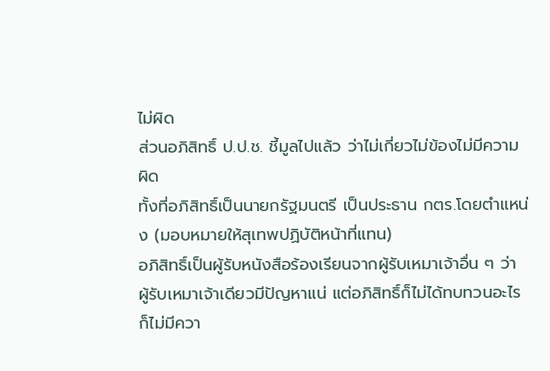ไม่ผิด
ส่วนอภิสิทธิ์ ป.ป.ช. ชี้มูลไปแล้ว ว่าไม่เกี่ยวไม่ข้องไม่มีความผิด
ทั้งที่อภิสิทธิ์เป็นนายกรัฐมนตรี เป็นประธาน กตร.โดยตำแหน่ง (มอบหมายให้สุเทพปฏิบัติหน้าที่แทน)
อภิสิทธิ์เป็นผู้รับหนังสือร้องเรียนจากผู้รับเหมาเจ้าอื่น ๆ ว่า ผู้รับเหมาเจ้าเดียวมีปัญหาแน่ แต่อภิสิทธิ์ก็ไม่ได้ทบทวนอะไร
ก็ไม่มีควา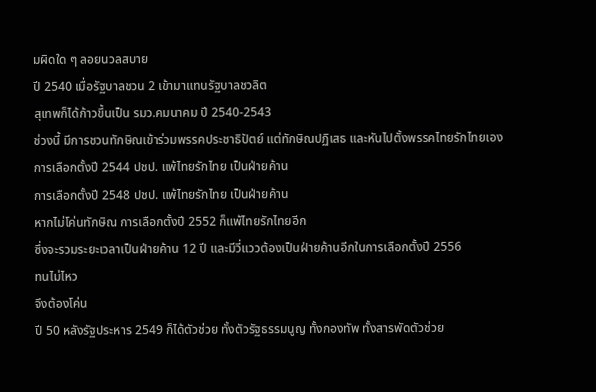มผิดใด ๆ ลอยนวลสบาย
ปี 2540 เมื่อรัฐบาลชวน 2 เข้ามาแทนรัฐบาลชวลิต
สุเทพก็ได้ก้าวขึ้นเป็น รมว.คมนาคม ปี 2540-2543
ช่วงนี้ มีการชวนทักษิณเข้าร่วมพรรคประชาธิปัตย์ แต่ทักษิณปฏิเสธ และหันไปตั้งพรรคไทยรักไทยเอง
การเลือกตั้งปี 2544 ปชป. แพ้ไทยรักไทย เป็นฝ่ายค้าน
การเลือกตั้งปี 2548 ปชป. แพ้ไทยรักไทย เป็นฝ่ายค้าน
หากไม่โค่นทักษิณ การเลือกตั้งปี 2552 ก็แพ้ไทยรักไทยอีก
ซึ่งจะรวมระยะเวลาเป็นฝ่ายค้าน 12 ปี และมีวี่แววต้องเป็นฝ่ายค้านอีกในการเลือกตั้งปี 2556
ทนไม่ไหว
จึงต้องโค่น
ปี 50 หลังรัฐประหาร 2549 ก็ได้ตัวช่วย ทั้งตัวรัฐธรรมนูญ ทั้งกองทัพ ทั้งสารพัดตัวช่วย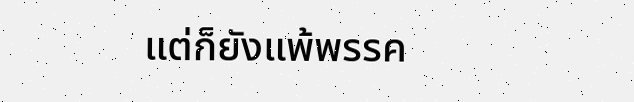แต่ก็ยังแพ้พรรค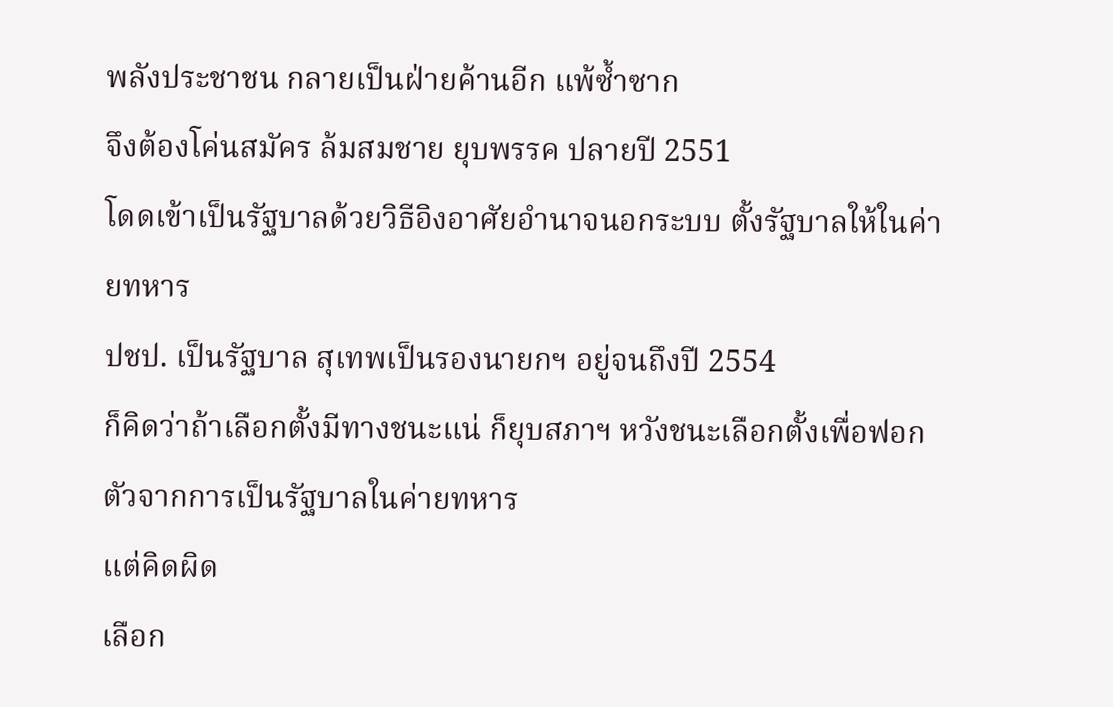พลังประชาชน กลายเป็นฝ่ายค้านอีก แพ้ซ้ำซาก
จึงต้องโค่นสมัคร ล้มสมชาย ยุบพรรค ปลายปี 2551
โดดเข้าเป็นรัฐบาลด้วยวิธีอิงอาศัยอำนาจนอกระบบ ตั้งรัฐบาลให้ในค่ายทหาร
ปชป. เป็นรัฐบาล สุเทพเป็นรองนายกฯ อยู่จนถึงปี 2554
ก็คิดว่าถ้าเลือกตั้งมีทางชนะแน่ ก็ยุบสภาฯ หวังชนะเลือกตั้งเพื่อฟอกตัวจากการเป็นรัฐบาลในค่ายทหาร
แต่คิดผิด
เลือก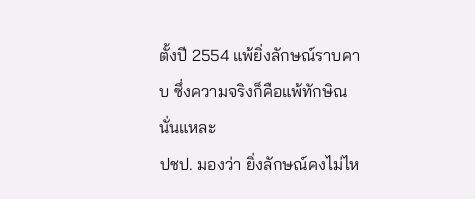ตั้งปี 2554 แพ้ยิ่งลักษณ์ราบคาบ ซึ่งความจริงก็คือแพ้ทักษิณนั่นแหละ
ปชป. มองว่า ยิ่งลักษณ์คงไม่ไห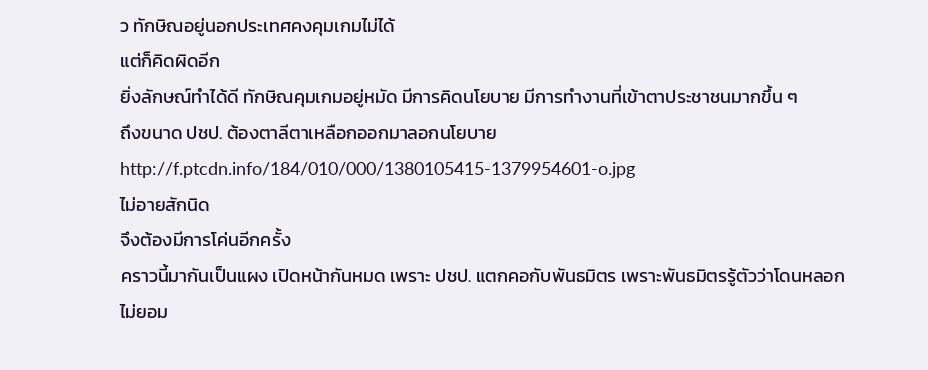ว ทักษิณอยู่นอกประเทศคงคุมเกมไม่ได้
แต่ก็คิดผิดอีก
ยิ่งลักษณ์ทำได้ดี ทักษิณคุมเกมอยู่หมัด มีการคิดนโยบาย มีการทำงานที่เข้าตาประชาชนมากขึ้น ๆ
ถึงขนาด ปชป. ต้องตาลีตาเหลือกออกมาลอกนโยบาย
http://f.ptcdn.info/184/010/000/1380105415-1379954601-o.jpg
ไม่อายสักนิด
จึงต้องมีการโค่นอีกครั้ง
คราวนี้มากันเป็นแผง เปิดหน้ากันหมด เพราะ ปชป. แตกคอกับพันธมิตร เพราะพันธมิตรรู้ตัวว่าโดนหลอก
ไม่ยอม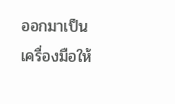ออกมาเป็นเครื่องมือให้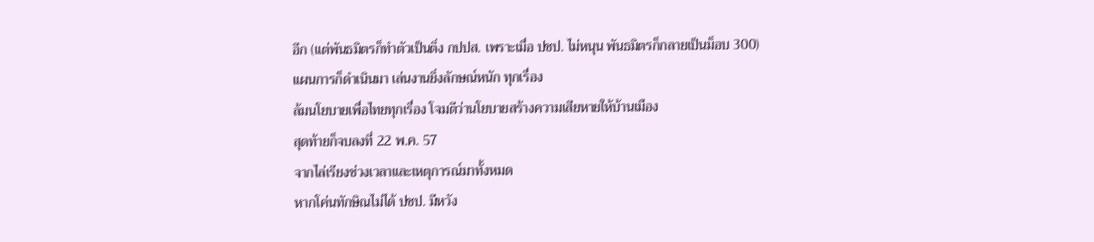อีก (แต่พันธมิตรก็ทำตัวเป็นติ่ง กปปส. เพราะเมื่อ ปชป. ไม่หนุน พันธมิตรก็กลายเป็นม็อบ 300)
แผนการก็ดำเนินมา เล่นงานยิ่งลักษณ์หนัก ทุกเรื่อง
ล้มนโยบายเพื่อไทยทุกเรื่อง โจมตีว่านโยบายสร้างความเสียหายให้บ้านเมือง
สุดท้ายก็จบลงที่ 22 พ.ค. 57
จากไล่เรียงช่วงเวลาและเหตุการณ์มาทั้งหมด
หากโค่นทักษิณไม่ได้ ปชป. มีหวัง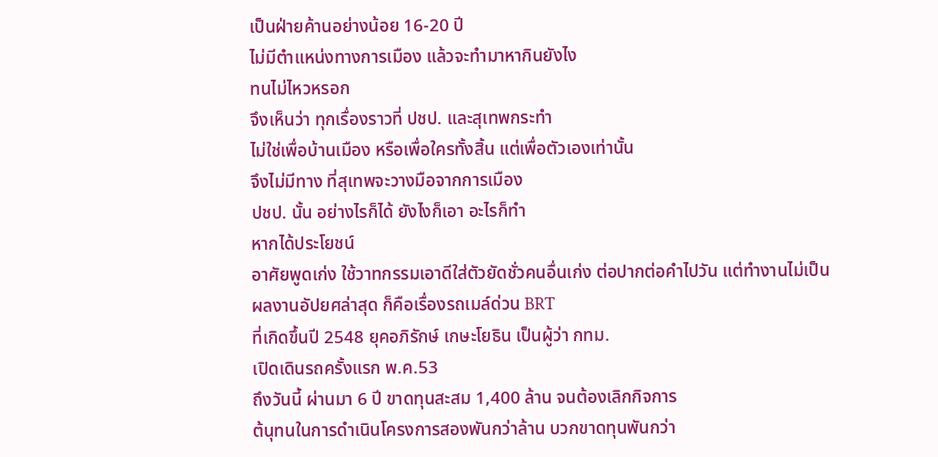เป็นฝ่ายค้านอย่างน้อย 16-20 ปี
ไม่มีตำแหน่งทางการเมือง แล้วจะทำมาหากินยังไง
ทนไม่ไหวหรอก
จึงเห็นว่า ทุกเรื่องราวที่ ปชป. และสุเทพกระทำ
ไม่ใช่เพื่อบ้านเมือง หรือเพื่อใครทั้งสิ้น แต่เพื่อตัวเองเท่านั้น
จึงไม่มีทาง ที่สุเทพจะวางมือจากการเมือง
ปชป. นั้น อย่างไรก็ได้ ยังไงก็เอา อะไรก็ทำ
หากได้ประโยชน์
อาศัยพูดเก่ง ใช้วาทกรรมเอาดีใส่ตัวยัดชั่วคนอื่นเก่ง ต่อปากต่อคำไปวัน แต่ทำงานไม่เป็น
ผลงานอัปยศล่าสุด ก็คือเรื่องรถเมล์ด่วน BRT
ที่เกิดขึ้นปี 2548 ยุคอภิรักษ์ เกษะโยธิน เป็นผู้ว่า กทม.
เปิดเดินรถครั้งแรก พ.ค.53
ถึงวันนี้ ผ่านมา 6 ปี ขาดทุนสะสม 1,400 ล้าน จนต้องเลิกกิจการ
ต้นุทนในการดำเนินโครงการสองพันกว่าล้าน บวกขาดทุนพันกว่า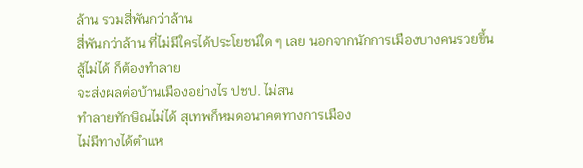ล้าน รวมสี่พันกว่าล้าน
สี่พันกว่าล้าน ที่ไม่มีใครได้ประโยชน์ใด ๆ เลย นอกจากนักการเมืองบางคนรวยขึ้น
สู้ไม่ได้ ก็ต้องทำลาย
จะส่งผลต่อบ้านเมืองอย่างไร ปชป. ไม่สน
ทำลายทักษิณไม่ได้ สุเทพก็หมดอนาคตทางการเมือง
ไม่มีทางได้ตำแห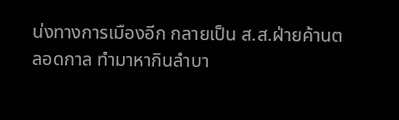น่งทางการเมืองอีก กลายเป็น ส.ส.ฝ่ายค้านตลอดกาล ทำมาหากินลำบา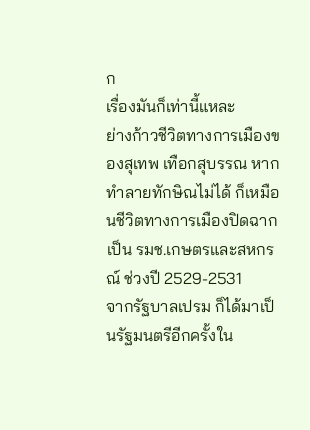ก
เรื่องมันก็เท่านี้แหละ
ย่างก้าวชีวิตทางการเมืองของสุเทพ เทือกสุบรรณ หากทำลายทักษิณไม่ได้ ก็เหมือนชีวิตทางการเมืองปิดฉาก
เป็น รมช.เกษตรและสหกรณ์ ช่วงปี 2529-2531
จากรัฐบาลเปรม ก็ได้มาเป็นรัฐมนตรีอีกครั้งใน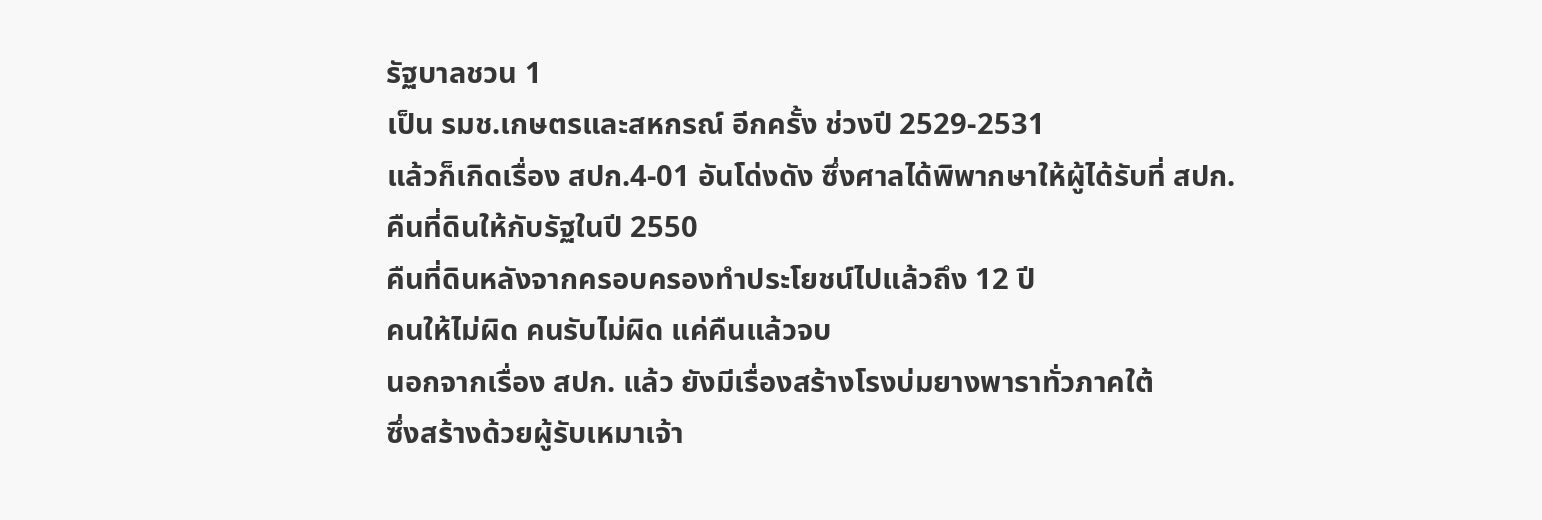รัฐบาลชวน 1
เป็น รมช.เกษตรและสหกรณ์ อีกครั้ง ช่วงปี 2529-2531
แล้วก็เกิดเรื่อง สปก.4-01 อันโด่งดัง ซึ่งศาลได้พิพากษาให้ผู้ได้รับที่ สปก. คืนที่ดินให้กับรัฐในปี 2550
คืนที่ดินหลังจากครอบครองทำประโยชน์ไปแล้วถึง 12 ปี
คนให้ไม่ผิด คนรับไม่ผิด แค่คืนแล้วจบ
นอกจากเรื่อง สปก. แล้ว ยังมีเรื่องสร้างโรงบ่มยางพาราทั่วภาคใต้
ซึ่งสร้างด้วยผู้รับเหมาเจ้า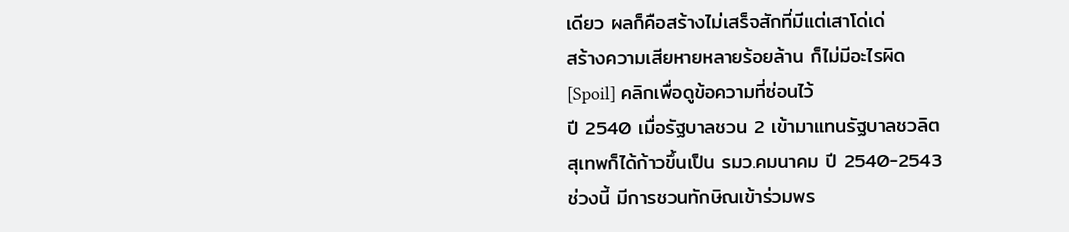เดียว ผลก็คือสร้างไม่เสร็จสักที่มีแต่เสาโด่เด่
สร้างความเสียหายหลายร้อยล้าน ก็ไม่มีอะไรผิด
[Spoil] คลิกเพื่อดูข้อความที่ซ่อนไว้
ปี 2540 เมื่อรัฐบาลชวน 2 เข้ามาแทนรัฐบาลชวลิต
สุเทพก็ได้ก้าวขึ้นเป็น รมว.คมนาคม ปี 2540-2543
ช่วงนี้ มีการชวนทักษิณเข้าร่วมพร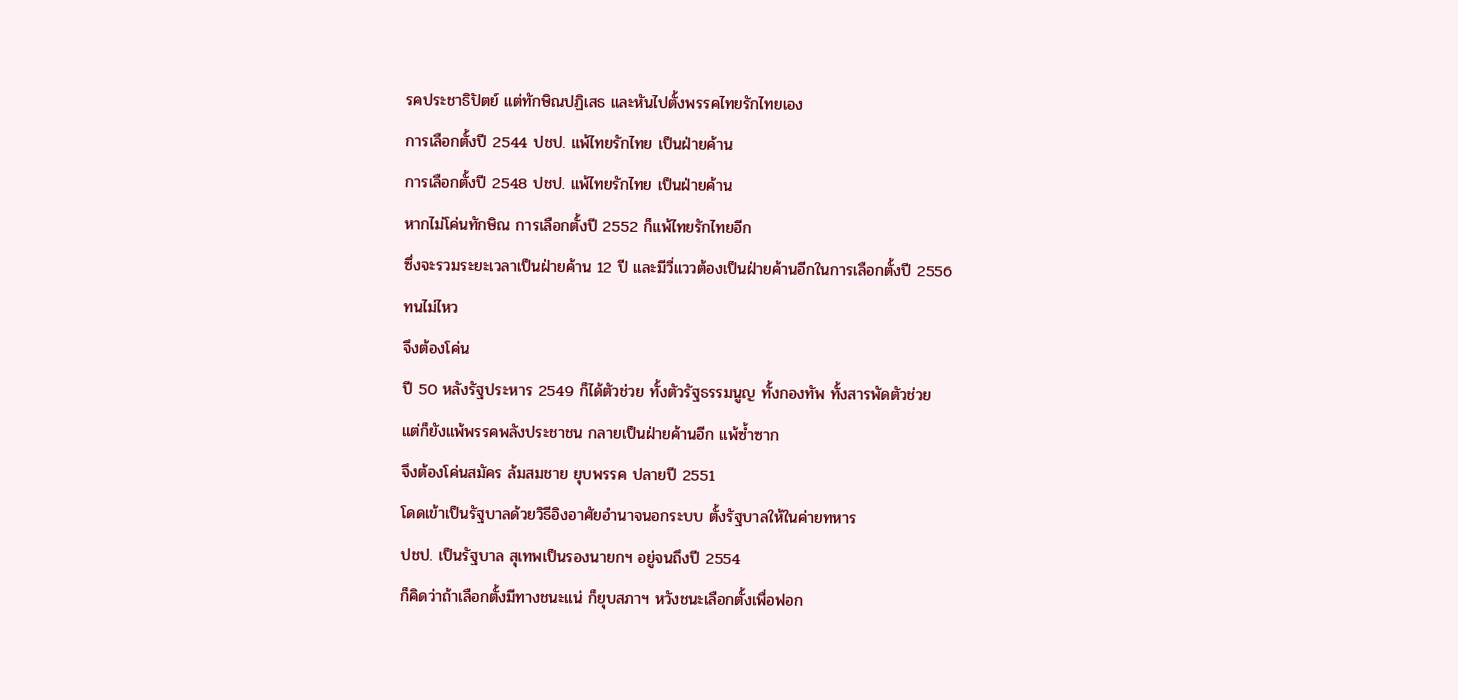รคประชาธิปัตย์ แต่ทักษิณปฏิเสธ และหันไปตั้งพรรคไทยรักไทยเอง
การเลือกตั้งปี 2544 ปชป. แพ้ไทยรักไทย เป็นฝ่ายค้าน
การเลือกตั้งปี 2548 ปชป. แพ้ไทยรักไทย เป็นฝ่ายค้าน
หากไม่โค่นทักษิณ การเลือกตั้งปี 2552 ก็แพ้ไทยรักไทยอีก
ซึ่งจะรวมระยะเวลาเป็นฝ่ายค้าน 12 ปี และมีวี่แววต้องเป็นฝ่ายค้านอีกในการเลือกตั้งปี 2556
ทนไม่ไหว
จึงต้องโค่น
ปี 50 หลังรัฐประหาร 2549 ก็ได้ตัวช่วย ทั้งตัวรัฐธรรมนูญ ทั้งกองทัพ ทั้งสารพัดตัวช่วย
แต่ก็ยังแพ้พรรคพลังประชาชน กลายเป็นฝ่ายค้านอีก แพ้ซ้ำซาก
จึงต้องโค่นสมัคร ล้มสมชาย ยุบพรรค ปลายปี 2551
โดดเข้าเป็นรัฐบาลด้วยวิธีอิงอาศัยอำนาจนอกระบบ ตั้งรัฐบาลให้ในค่ายทหาร
ปชป. เป็นรัฐบาล สุเทพเป็นรองนายกฯ อยู่จนถึงปี 2554
ก็คิดว่าถ้าเลือกตั้งมีทางชนะแน่ ก็ยุบสภาฯ หวังชนะเลือกตั้งเพื่อฟอก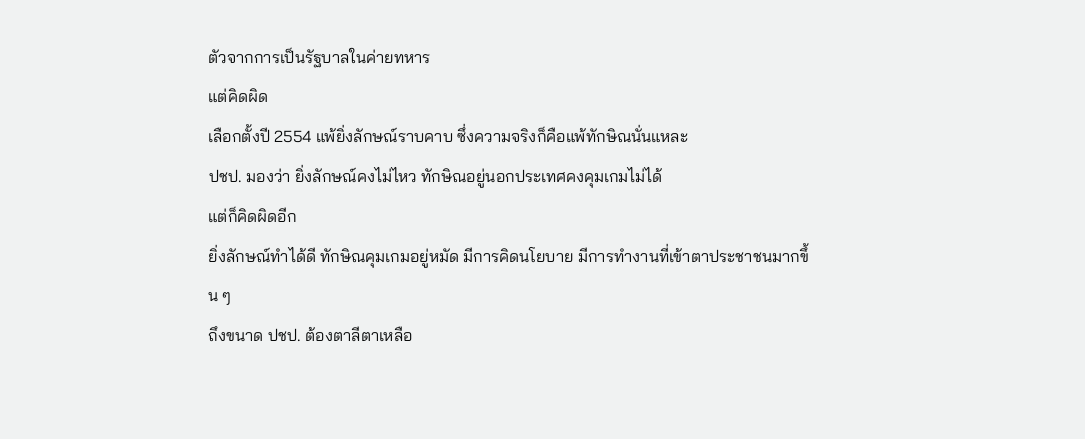ตัวจากการเป็นรัฐบาลในค่ายทหาร
แต่คิดผิด
เลือกตั้งปี 2554 แพ้ยิ่งลักษณ์ราบคาบ ซึ่งความจริงก็คือแพ้ทักษิณนั่นแหละ
ปชป. มองว่า ยิ่งลักษณ์คงไม่ไหว ทักษิณอยู่นอกประเทศคงคุมเกมไม่ได้
แต่ก็คิดผิดอีก
ยิ่งลักษณ์ทำได้ดี ทักษิณคุมเกมอยู่หมัด มีการคิดนโยบาย มีการทำงานที่เข้าตาประชาชนมากขึ้น ๆ
ถึงขนาด ปชป. ต้องตาลีตาเหลือ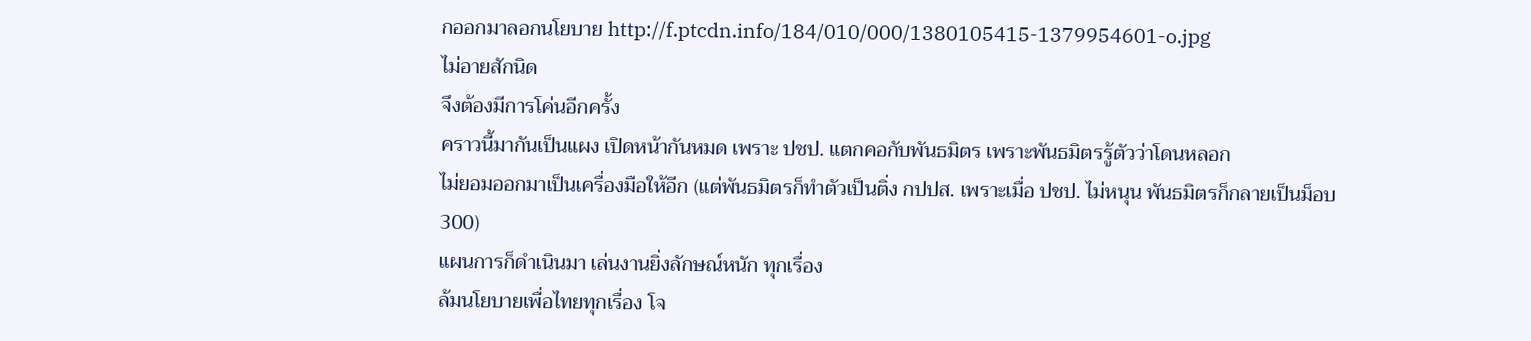กออกมาลอกนโยบาย http://f.ptcdn.info/184/010/000/1380105415-1379954601-o.jpg
ไม่อายสักนิด
จึงต้องมีการโค่นอีกครั้ง
คราวนี้มากันเป็นแผง เปิดหน้ากันหมด เพราะ ปชป. แตกคอกับพันธมิตร เพราะพันธมิตรรู้ตัวว่าโดนหลอก
ไม่ยอมออกมาเป็นเครื่องมือให้อีก (แต่พันธมิตรก็ทำตัวเป็นติ่ง กปปส. เพราะเมื่อ ปชป. ไม่หนุน พันธมิตรก็กลายเป็นม็อบ 300)
แผนการก็ดำเนินมา เล่นงานยิ่งลักษณ์หนัก ทุกเรื่อง
ล้มนโยบายเพื่อไทยทุกเรื่อง โจ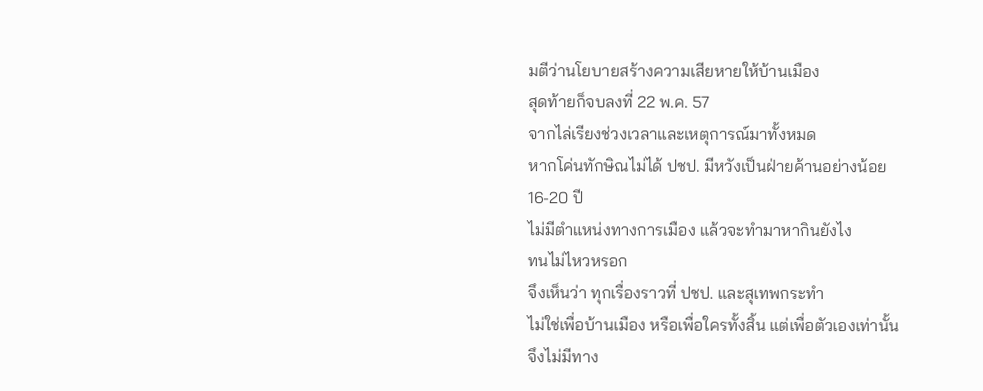มตีว่านโยบายสร้างความเสียหายให้บ้านเมือง
สุดท้ายก็จบลงที่ 22 พ.ค. 57
จากไล่เรียงช่วงเวลาและเหตุการณ์มาทั้งหมด
หากโค่นทักษิณไม่ได้ ปชป. มีหวังเป็นฝ่ายค้านอย่างน้อย 16-20 ปี
ไม่มีตำแหน่งทางการเมือง แล้วจะทำมาหากินยังไง
ทนไม่ไหวหรอก
จึงเห็นว่า ทุกเรื่องราวที่ ปชป. และสุเทพกระทำ
ไม่ใช่เพื่อบ้านเมือง หรือเพื่อใครทั้งสิ้น แต่เพื่อตัวเองเท่านั้น
จึงไม่มีทาง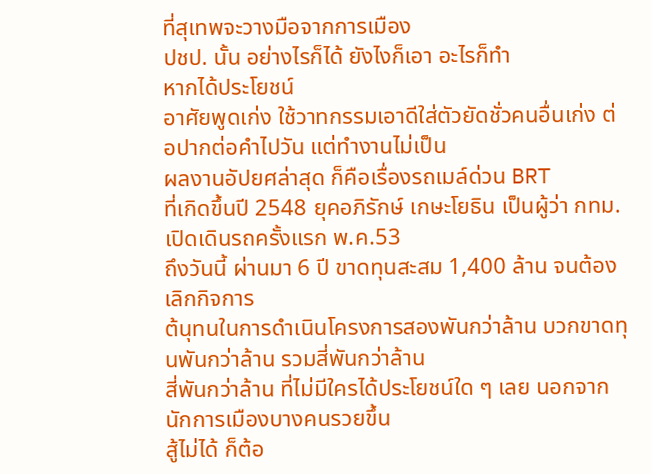ที่สุเทพจะวางมือจากการเมือง
ปชป. นั้น อย่างไรก็ได้ ยังไงก็เอา อะไรก็ทำ
หากได้ประโยชน์
อาศัยพูดเก่ง ใช้วาทกรรมเอาดีใส่ตัวยัดชั่วคนอื่นเก่ง ต่อปากต่อคำไปวัน แต่ทำงานไม่เป็น
ผลงานอัปยศล่าสุด ก็คือเรื่องรถเมล์ด่วน BRT
ที่เกิดขึ้นปี 2548 ยุคอภิรักษ์ เกษะโยธิน เป็นผู้ว่า กทม.
เปิดเดินรถครั้งแรก พ.ค.53
ถึงวันนี้ ผ่านมา 6 ปี ขาดทุนสะสม 1,400 ล้าน จนต้องเลิกกิจการ
ต้นุทนในการดำเนินโครงการสองพันกว่าล้าน บวกขาดทุนพันกว่าล้าน รวมสี่พันกว่าล้าน
สี่พันกว่าล้าน ที่ไม่มีใครได้ประโยชน์ใด ๆ เลย นอกจากนักการเมืองบางคนรวยขึ้น
สู้ไม่ได้ ก็ต้อ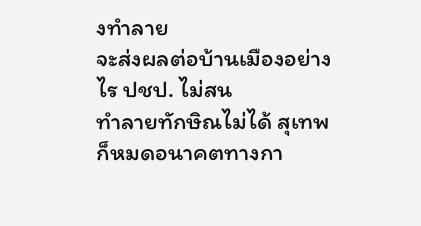งทำลาย
จะส่งผลต่อบ้านเมืองอย่างไร ปชป. ไม่สน
ทำลายทักษิณไม่ได้ สุเทพก็หมดอนาคตทางกา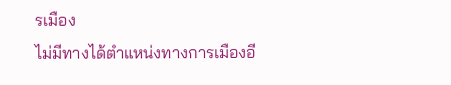รเมือง
ไม่มีทางได้ตำแหน่งทางการเมืองอี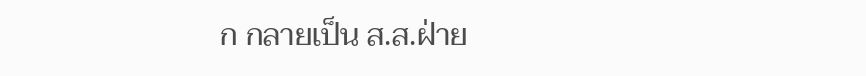ก กลายเป็น ส.ส.ฝ่าย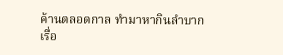ค้านตลอดกาล ทำมาหากินลำบาก
เรื่อ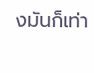งมันก็เท่า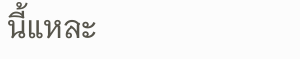นี้แหละ